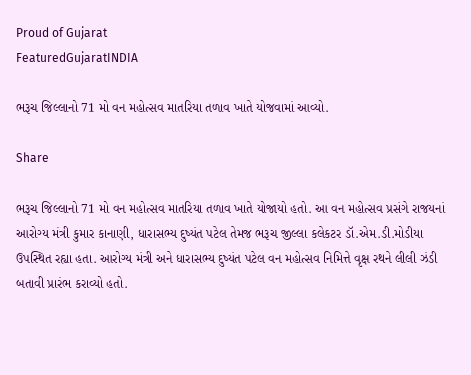Proud of Gujarat
FeaturedGujaratINDIA

ભરૂચ જિલ્લાનો 71 મો વન મહોત્સવ માતરિયા તળાવ ખાતે યોજવામાં આવ્યો.

Share

ભરૂચ જિલ્લાનો 71 મો વન મહોત્સવ માતરિયા તળાવ ખાતે યોજાયો હતો. આ વન મહોત્સવ પ્રસંગે રાજયનાં આરોગ્ય મંત્રી કુમાર કાનાણી, ધારાસભ્ય દુષ્યંત પટેલ તેમજ ભરૂચ જીલ્લા કલેકટર ડૉ.એમ.ડી.મોડીયા ઉપસ્થિત રહ્યા હતા. આરોગ્ય મંત્રી અને ધારાસભ્ય દુષ્યંત પટેલ વન મહોત્સવ નિમિત્તે વૃક્ષ રથને લીલી ઝંડી બતાવી પ્રારંભ કરાવ્યો હતો.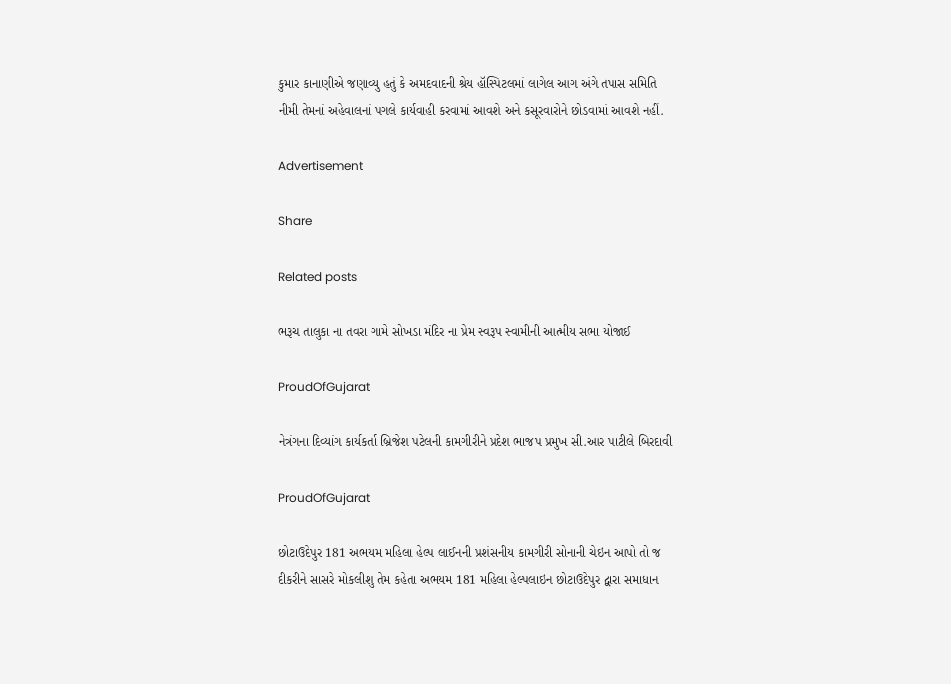કુમાર કાનાણીએ જણાવ્યુ હતું કે અમદવાદની શ્રેય હૉસ્પિટલમાં લાગેલ આગ અંગે તપાસ સમિતિ નીમી તેમનાં અહેવાલનાં પગલે કાર્યવાહી કરવામાં આવશે અને કસૂરવારોને છોડવામાં આવશે નહીં.

Advertisement

Share

Related posts

ભરૂચ તાલુકા ના તવરા ગામે સોખડા મંદિર ના પ્રેમ સ્વરૂપ સ્વામીની આત્મીય સભા યોજાઈ

ProudOfGujarat

નેત્રંગના દિવ્યાંગ કાર્યકર્તા બ્રિજેશ પટેલની કામગીરીને પ્રદેશ ભાજપ પ્રમુખ સી.આર પાટીલે બિરદાવી

ProudOfGujarat

છોટાઉદેપુર 181 અભયમ મહિલા હેલ્પ લાઈનની પ્રશંસનીય કામગીરી સોનાની ચેઇન આપો તો જ દીકરીને સાસરે મોકલીશુ તેમ કહેતા અભયમ 181 મહિલા હેલ્પલાઇન છોટાઉદેપુર દ્વારા સમાધાન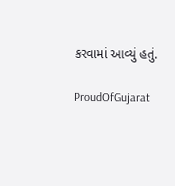કરવામાં આવ્યું હતું.

ProudOfGujarat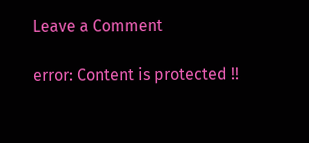Leave a Comment

error: Content is protected !!